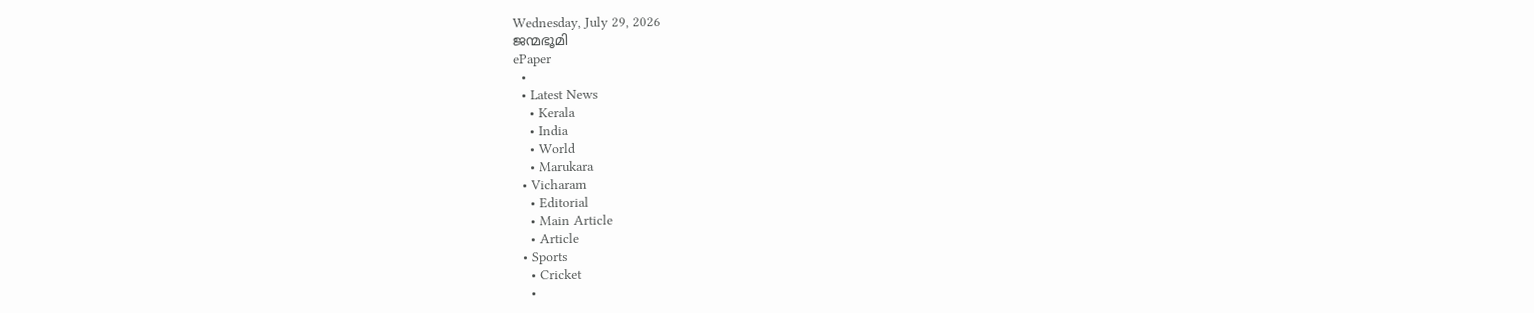Wednesday, July 29, 2026
ജന്മഭൂമി
ePaper
  •
  • Latest News
    • Kerala
    • India
    • World
    • Marukara
  • Vicharam
    • Editorial
    • Main Article
    • Article
  • Sports
    • Cricket
    •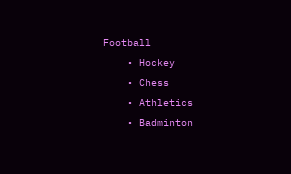Football
    • Hockey
    • Chess
    • Athletics
    • Badminton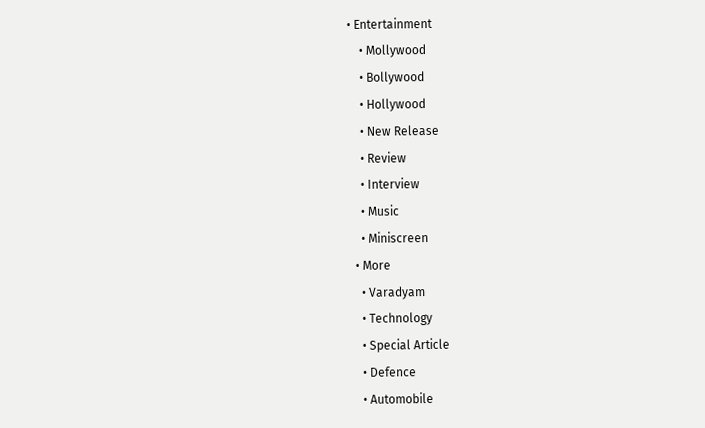• Entertainment
    • Mollywood
    • Bollywood
    • Hollywood
    • New Release
    • Review
    • Interview
    • Music
    • Miniscreen
  • More
    • Varadyam
    • Technology
    • Special Article
    • Defence
    • Automobile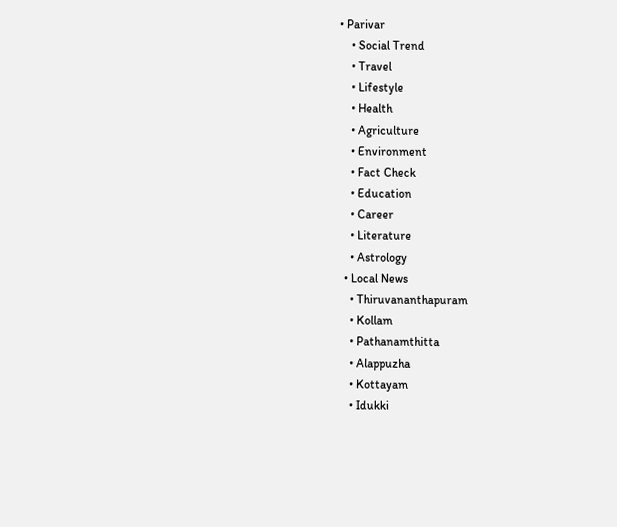• Parivar
    • Social Trend
    • Travel
    • Lifestyle
    • Health
    • Agriculture
    • Environment
    • Fact Check
    • Education
    • Career
    • Literature
    • Astrology
  • Local News
    • Thiruvananthapuram
    • Kollam
    • Pathanamthitta
    • Alappuzha
    • Kottayam
    • Idukki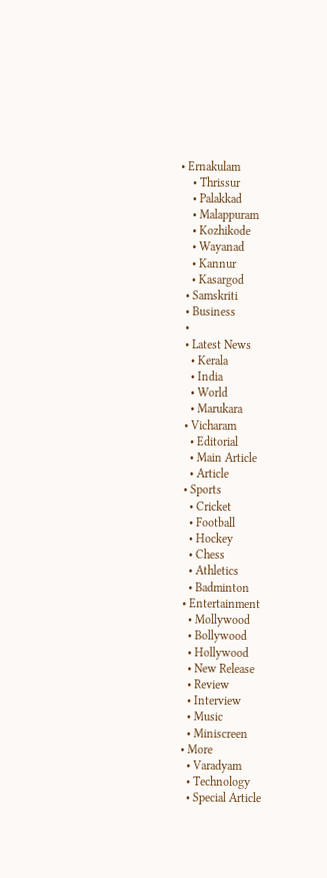• Ernakulam
    • Thrissur
    • Palakkad
    • Malappuram
    • Kozhikode
    • Wayanad
    • Kannur
    • Kasargod
  • Samskriti
  • Business
  •
  • Latest News
    • Kerala
    • India
    • World
    • Marukara
  • Vicharam
    • Editorial
    • Main Article
    • Article
  • Sports
    • Cricket
    • Football
    • Hockey
    • Chess
    • Athletics
    • Badminton
  • Entertainment
    • Mollywood
    • Bollywood
    • Hollywood
    • New Release
    • Review
    • Interview
    • Music
    • Miniscreen
  • More
    • Varadyam
    • Technology
    • Special Article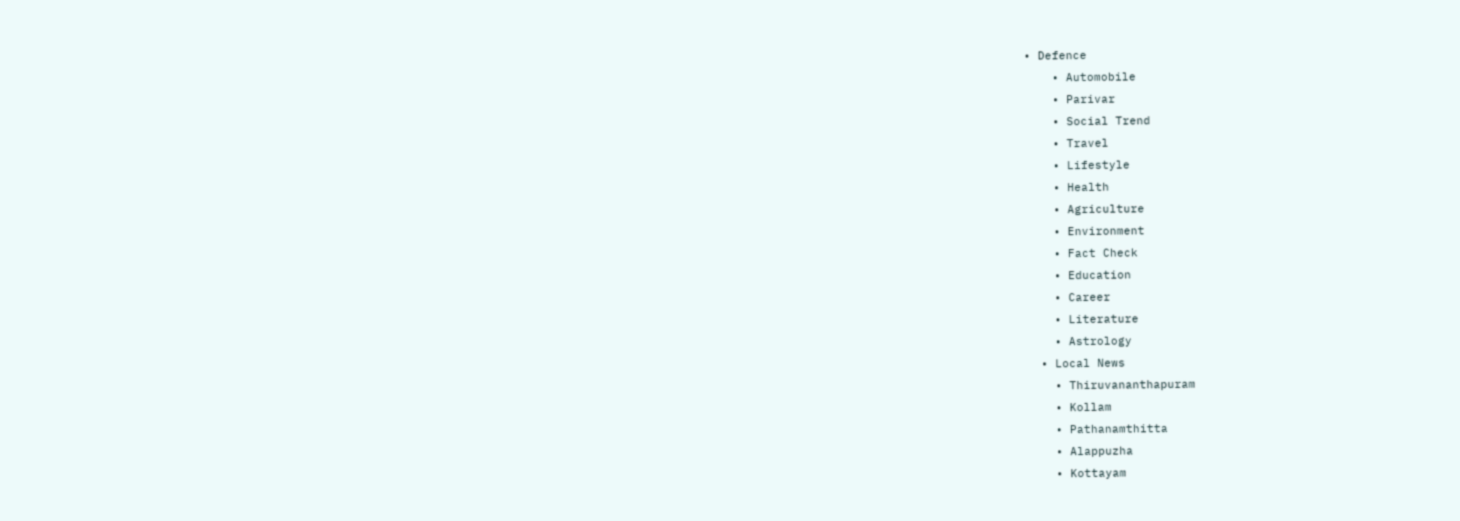• Defence
    • Automobile
    • Parivar
    • Social Trend
    • Travel
    • Lifestyle
    • Health
    • Agriculture
    • Environment
    • Fact Check
    • Education
    • Career
    • Literature
    • Astrology
  • Local News
    • Thiruvananthapuram
    • Kollam
    • Pathanamthitta
    • Alappuzha
    • Kottayam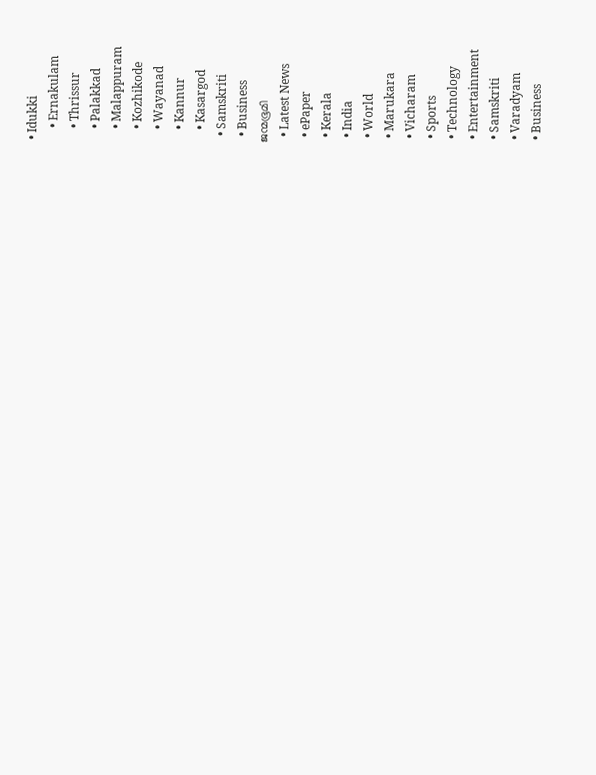• Idukki
    • Ernakulam
    • Thrissur
    • Palakkad
    • Malappuram
    • Kozhikode
    • Wayanad
    • Kannur
    • Kasargod
  • Samskriti
  • Business
ജന്മഭൂമി
  • Latest News
  • ePaper
  • Kerala
  • India
  • World
  • Marukara
  • Vicharam
  • Sports
  • Technology
  • Entertainment
  • Samskriti
  • Varadyam
  • Business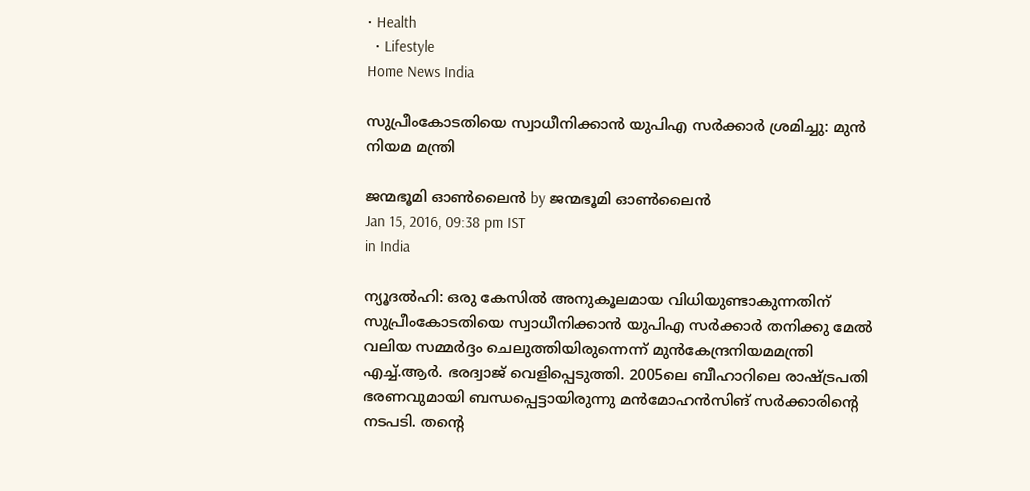• Health
  • Lifestyle
Home News India

സുപ്രീംകോടതിയെ സ്വാധീനിക്കാന്‍ യുപിഎ സര്‍ക്കാര്‍ ശ്രമിച്ചു: മുന്‍ നിയമ മന്ത്രി

ജന്മഭൂമി ഓണ്‍ലൈന്‍ by ജന്മഭൂമി ഓണ്‍ലൈന്‍
Jan 15, 2016, 09:38 pm IST
in India

ന്യൂദല്‍ഹി: ഒരു കേസില്‍ അനുകൂലമായ വിധിയുണ്ടാകുന്നതിന് സുപ്രീംകോടതിയെ സ്വാധീനിക്കാന്‍ യുപിഎ സര്‍ക്കാര്‍ തനിക്കു മേല്‍ വലിയ സമ്മര്‍ദ്ദം ചെലുത്തിയിരുന്നെന്ന് മുന്‍കേന്ദ്രനിയമമന്ത്രി എച്ച്.ആര്‍. ഭരദ്വാജ് വെളിപ്പെടുത്തി. 2005ലെ ബീഹാറിലെ രാഷ്‌ട്രപതി ഭരണവുമായി ബന്ധപ്പെട്ടായിരുന്നു മന്‍മോഹന്‍സിങ് സര്‍ക്കാരിന്റെ നടപടി. തന്റെ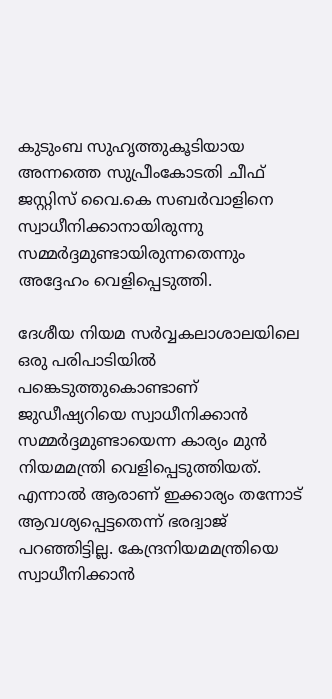കുടുംബ സുഹൃത്തുകൂടിയായ അന്നത്തെ സുപ്രീംകോടതി ചീഫ് ജസ്റ്റിസ് വൈ.കെ സബര്‍വാളിനെ സ്വാധീനിക്കാനായിരുന്നു സമ്മര്‍ദ്ദമുണ്ടായിരുന്നതെന്നും അദ്ദേഹം വെളിപ്പെടുത്തി.

ദേശീയ നിയമ സര്‍വ്വകലാശാലയിലെ ഒരു പരിപാടിയില്‍ പങ്കെടുത്തുകൊണ്ടാണ് ജുഡീഷ്യറിയെ സ്വാധീനിക്കാന്‍ സമ്മര്‍ദ്ദമുണ്ടായെന്ന കാര്യം മുന്‍ നിയമമന്ത്രി വെളിപ്പെടുത്തിയത്. എന്നാല്‍ ആരാണ് ഇക്കാര്യം തന്നോട് ആവശ്യപ്പെട്ടതെന്ന് ഭരദ്വാജ് പറഞ്ഞിട്ടില്ല. കേന്ദ്രനിയമമന്ത്രിയെ സ്വാധീനിക്കാന്‍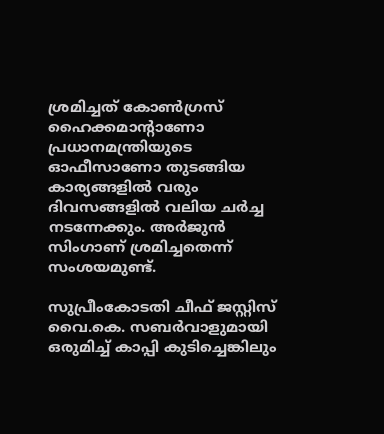ശ്രമിച്ചത് കോണ്‍ഗ്രസ് ഹൈക്കമാന്റാണോ പ്രധാനമന്ത്രിയുടെ ഓഫീസാണോ തുടങ്ങിയ കാര്യങ്ങളില്‍ വരും ദിവസങ്ങളില്‍ വലിയ ചര്‍ച്ച നടന്നേക്കും. അര്‍ജുന്‍ സിംഗാണ് ശ്രമിച്ചതെന്ന് സംശയമുണ്ട്.

സുപ്രീംകോടതി ചീഫ് ജസ്റ്റിസ് വൈ.കെ. സബര്‍വാളുമായി ഒരുമിച്ച് കാപ്പി കുടിച്ചെങ്കിലും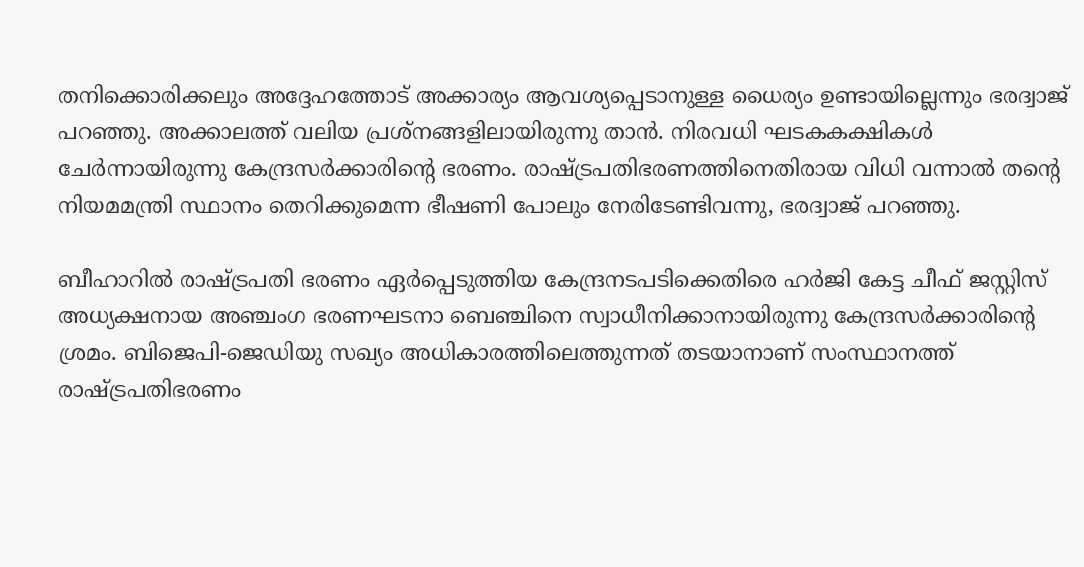തനിക്കൊരിക്കലും അദ്ദേഹത്തോട് അക്കാര്യം ആവശ്യപ്പെടാനുള്ള ധൈര്യം ഉണ്ടായില്ലെന്നും ഭരദ്വാജ് പറഞ്ഞു. അക്കാലത്ത് വലിയ പ്രശ്‌നങ്ങളിലായിരുന്നു താന്‍. നിരവധി ഘടകകക്ഷികള്‍ ചേര്‍ന്നായിരുന്നു കേന്ദ്രസര്‍ക്കാരിന്റെ ഭരണം. രാഷ്‌ട്രപതിഭരണത്തിനെതിരായ വിധി വന്നാല്‍ തന്റെ നിയമമന്ത്രി സ്ഥാനം തെറിക്കുമെന്ന ഭീഷണി പോലും നേരിടേണ്ടിവന്നു, ഭരദ്വാജ് പറഞ്ഞു.

ബീഹാറില്‍ രാഷ്‌ട്രപതി ഭരണം ഏര്‍പ്പെടുത്തിയ കേന്ദ്രനടപടിക്കെതിരെ ഹര്‍ജി കേട്ട ചീഫ് ജസ്റ്റിസ് അധ്യക്ഷനായ അഞ്ചംഗ ഭരണഘടനാ ബെഞ്ചിനെ സ്വാധീനിക്കാനായിരുന്നു കേന്ദ്രസര്‍ക്കാരിന്റെ ശ്രമം. ബിജെപി-ജെഡിയു സഖ്യം അധികാരത്തിലെത്തുന്നത് തടയാനാണ് സംസ്ഥാനത്ത് രാഷ്‌ട്രപതിഭരണം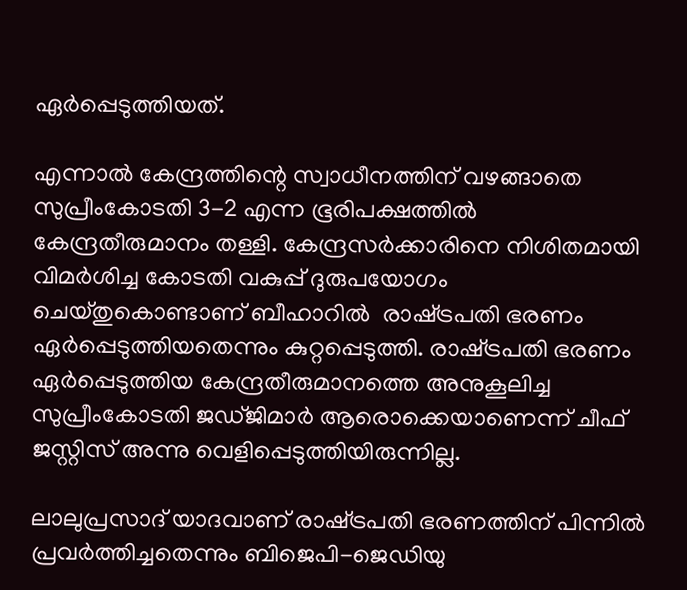ഏര്‍പ്പെടുത്തിയത്.

എന്നാല്‍ കേന്ദ്രത്തിന്റെ സ്വാധീനത്തിന് വഴങ്ങാതെ സുപ്രീംകോടതി 3-2 എന്ന ഭൂരിപക്ഷത്തില്‍ കേന്ദ്രതീരുമാനം തള്ളി. കേന്ദ്രസര്‍ക്കാരിനെ നിശിതമായി വിമര്‍ശിച്ച കോടതി വകുപ്പ് ദുരുപയോഗം ചെയ്തുകൊണ്ടാണ് ബീഹാറില്‍  രാഷ്‌ട്രപതി ഭരണം ഏര്‍പ്പെടുത്തിയതെന്നും കുറ്റപ്പെടുത്തി. രാഷ്‌ട്രപതി ഭരണം ഏര്‍പ്പെടുത്തിയ കേന്ദ്രതീരുമാനത്തെ അനുകൂലിച്ച സുപ്രീംകോടതി ജഡ്ജിമാര്‍ ആരൊക്കെയാണെന്ന് ചീഫ് ജസ്റ്റിസ് അന്നു വെളിപ്പെടുത്തിയിരുന്നില്ല.

ലാലുപ്രസാദ് യാദവാണ് രാഷ്‌ട്രപതി ഭരണത്തിന് പിന്നില്‍ പ്രവര്‍ത്തിച്ചതെന്നും ബിജെപി-ജെഡിയു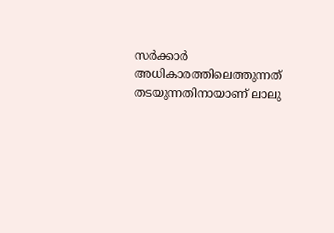സര്‍ക്കാര്‍ അധികാരത്തിലെത്തുന്നത് തടയുന്നതിനായാണ് ലാലു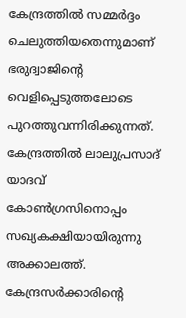കേന്ദ്രത്തില്‍ സമ്മര്‍ദ്ദം ചെലുത്തിയതെന്നുമാണ് ഭരുദ്വാജിന്റെ വെളിപ്പെടുത്തലോടെ പുറത്തുവന്നിരിക്കുന്നത്. കേന്ദ്രത്തില്‍ ലാലുപ്രസാദ് യാദവ് കോണ്‍ഗ്രസിനൊപ്പം സഖ്യകക്ഷിയായിരുന്നു അക്കാലത്ത്. കേന്ദ്രസര്‍ക്കാരിന്റെ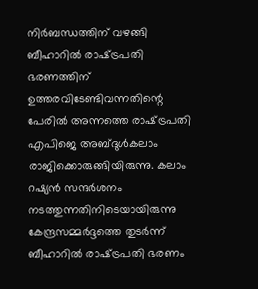നിര്‍ബന്ധത്തിന് വഴങ്ങി ബീഹാറില്‍ രാഷ്‌ട്രപതി ഭരണത്തിന് ഉത്തരവിടേണ്ടിവന്നതിന്റെ പേരില്‍ അന്നത്തെ രാഷ്‌ട്രപതി എപിജെ അബ്ദുള്‍കലാം രാജിക്കൊരുങ്ങിയിരുന്നു. കലാം റഷ്യന്‍ സന്ദര്‍ശനം നടത്തുന്നതിനിടെയായിരുന്നു കേന്ദ്രസമ്മര്‍ദ്ദത്തെ തുടര്‍ന്ന് ബീഹാറില്‍ രാഷ്‌ട്രപതി ഭരണം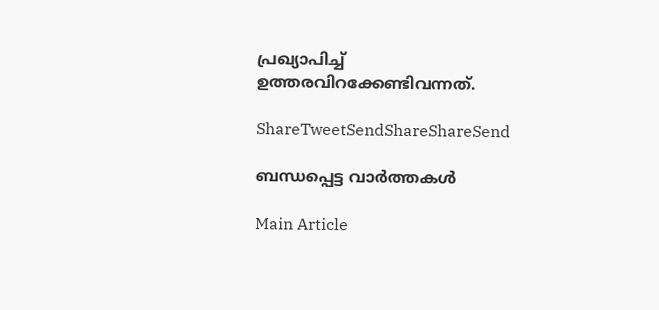പ്രഖ്യാപിച്ച് ഉത്തരവിറക്കേണ്ടിവന്നത്.

ShareTweetSendShareShareSend

ബന്ധപ്പെട്ട വാര്‍ത്തകള്‍

Main Article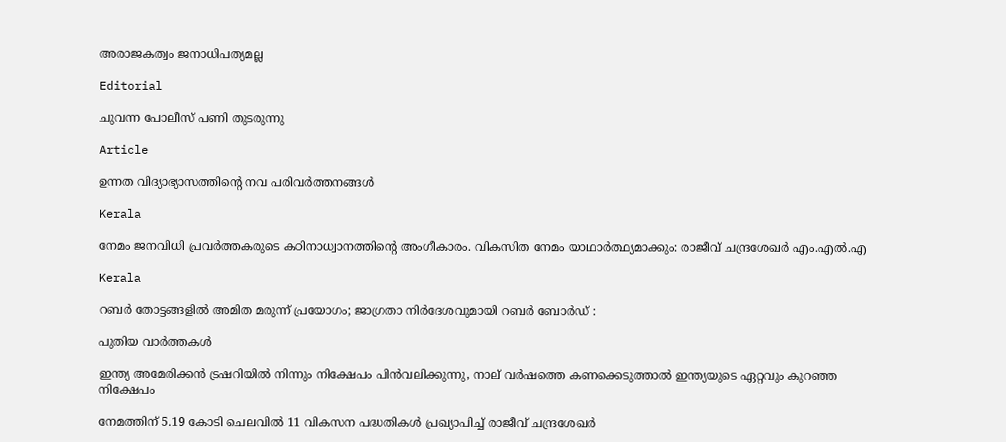അരാജകത്വം ജനാധിപത്യമല്ല

Editorial

ചുവന്ന പോലീസ് പണി തുടരുന്നു

Article

ഉന്നത വിദ്യാഭ്യാസത്തിന്റെ നവ പരിവര്‍ത്തനങ്ങള്‍

Kerala

നേമം ജനവിധി പ്രവർത്തകരുടെ കഠിനാധ്വാനത്തിന്റെ അംഗീകാരം. വികസിത നേമം യാഥാർത്ഥ്യമാക്കും: രാജീവ് ചന്ദ്രശേഖർ എം.എൽ.എ

Kerala

റബർ തോട്ടങ്ങളിൽ അമിത മരുന്ന് പ്രയോഗം; ജാഗ്രതാ നിർദേശവുമായി റബർ ബോർഡ് :

പുതിയ വാര്‍ത്തകള്‍

ഇന്ത്യ അമേരിക്കന്‍ ട്രഷറിയില്‍ നിന്നും നിക്ഷേപം പിന്‍വലിക്കുന്നു, നാല് വര്‍ഷത്തെ കണക്കെടുത്താല്‍ ഇന്ത്യയുടെ ഏറ്റവും കുറഞ്ഞ നിക്ഷേപം

നേമത്തിന് 5.19 കോടി ചെലവില്‍ 11 വികസന പദ്ധതികള്‍ പ്രഖ്യാപിച്ച് രാജീവ് ചന്ദ്രശേഖര്‍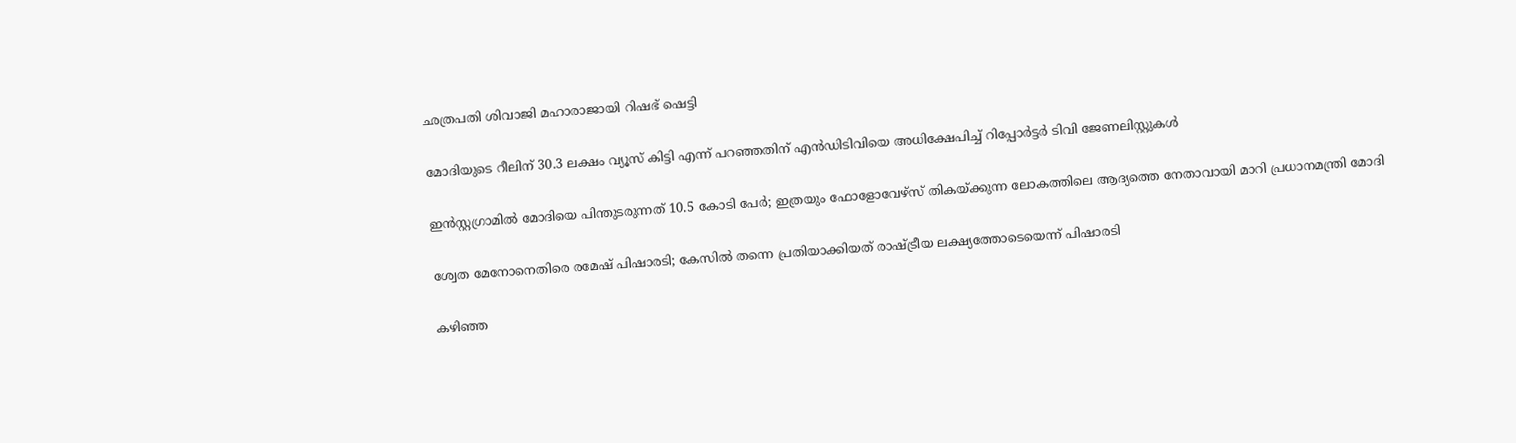ഛത്രപതി ശിവാജി മഹാരാജായി റിഷഭ് ഷെട്ടി

മോദിയുടെ റീലിന് 30.3 ലക്ഷം വ്യൂസ് കിട്ടി എന്ന് പറ‍ഞ്ഞതിന് എന്‍ഡിടിവിയെ അധിക്ഷേപിച്ച് റിപ്പോര്‍ട്ടര്‍ ടിവി ജേണലിസ്റ്റുകള്‍

ഇൻസ്റ്റഗ്രാമില്‍ മോദിയെ പിന്തുടരുന്നത് 10.5 കോടി പേര്‍; ഇത്രയും ഫോളോവേഴ്സ് തികയ്‌ക്കുന്ന ലോകത്തിലെ ആദ്യത്തെ നേതാവായി മാറി പ്രധാനമന്ത്രി മോദി

ശ്വേത മേനോനെതിരെ രമേഷ് പിഷാരടി; കേസില്‍ തന്നെ പ്രതിയാക്കിയത് രാഷ്‌ട്രീയ ലക്ഷ്യത്തോടെയെന്ന് പിഷാരടി

കഴിഞ്ഞ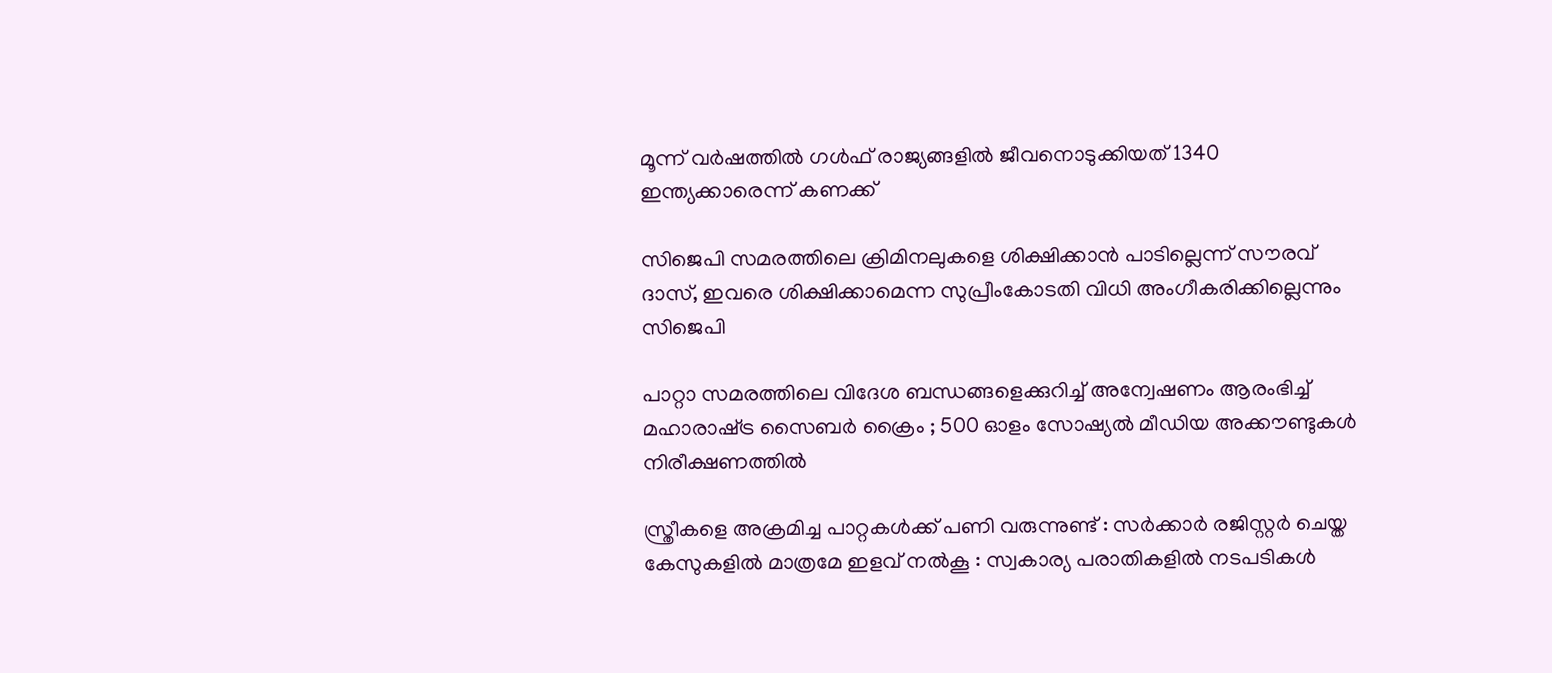മൂന്ന് വര്‍ഷത്തില്‍ ഗള്‍ഫ് രാജ്യങ്ങളില്‍ ജീവനൊടുക്കിയത് 1340 ഇന്ത്യക്കാരെന്ന് കണക്ക്

സിജെപി സമരത്തിലെ ക്രിമിനലുകളെ ശിക്ഷിക്കാന്‍ പാടില്ലെന്ന് സൗരവ് ദാസ്, ഇവരെ ശിക്ഷിക്കാമെന്ന സുപ്രീംകോടതി വിധി അംഗീകരിക്കില്ലെന്നും സിജെപി

പാറ്റാ സമരത്തിലെ വിദേശ ബന്ധങ്ങളെക്കുറിച്ച് അന്വേഷണം ആരംഭിച്ച് മഹാരാഷ്‌ട്ര സൈബർ ക്രൈം ; 500 ഓളം സോഷ്യൽ മീഡിയ അക്കൗണ്ടുകൾ നിരീക്ഷണത്തിൽ

സ്ത്രീകളെ അക്രമിച്ച പാറ്റകൾക്ക് പണി വരുന്നുണ്ട് : സർക്കാർ രജിസ്റ്റർ ചെയ്ത കേസുകളിൽ മാത്രമേ ഇളവ് നൽകൂ : സ്വകാര്യ പരാതികളിൽ നടപടികൾ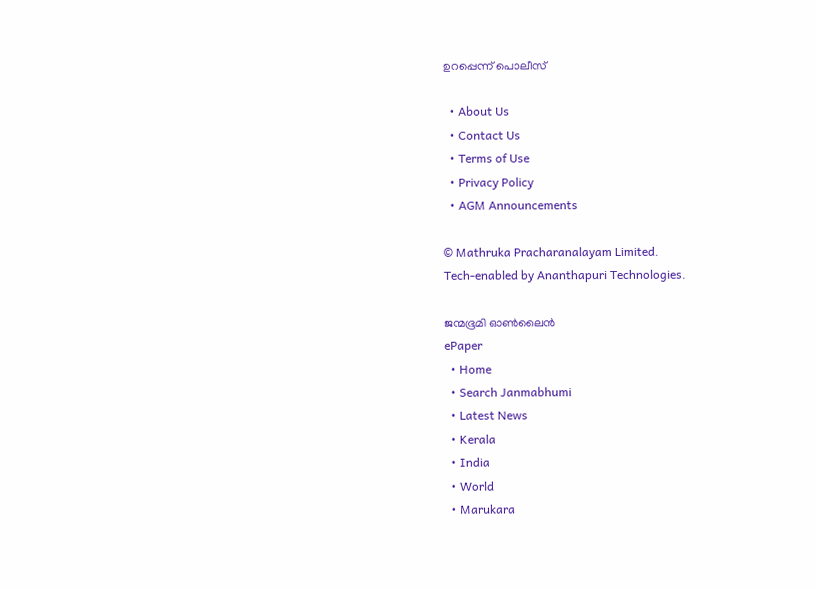ഉറപ്പെന്ന് പൊലീസ്

  • About Us
  • Contact Us
  • Terms of Use
  • Privacy Policy
  • AGM Announcements

© Mathruka Pracharanalayam Limited.
Tech-enabled by Ananthapuri Technologies.

ജന്മഭൂമി ഓണ്‍ലൈന്‍
ePaper
  • Home
  • Search Janmabhumi
  • Latest News
  • Kerala
  • India
  • World
  • Marukara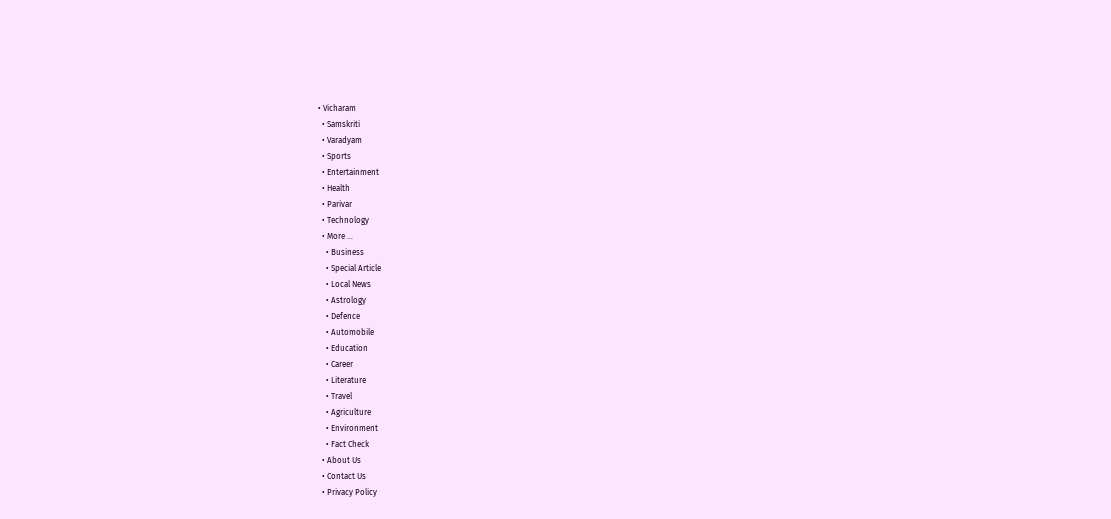• Vicharam
  • Samskriti
  • Varadyam
  • Sports
  • Entertainment
  • Health
  • Parivar
  • Technology
  • More …
    • Business
    • Special Article
    • Local News
    • Astrology
    • Defence
    • Automobile
    • Education
    • Career
    • Literature
    • Travel
    • Agriculture
    • Environment
    • Fact Check
  • About Us
  • Contact Us
  • Privacy Policy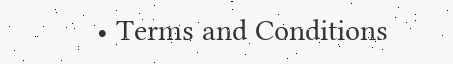• Terms and Conditions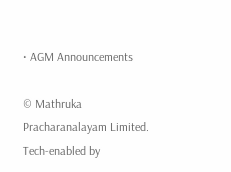• AGM Announcements

© Mathruka Pracharanalayam Limited.
Tech-enabled by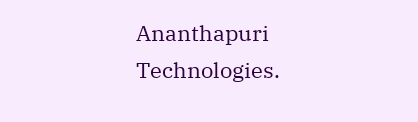Ananthapuri Technologies.